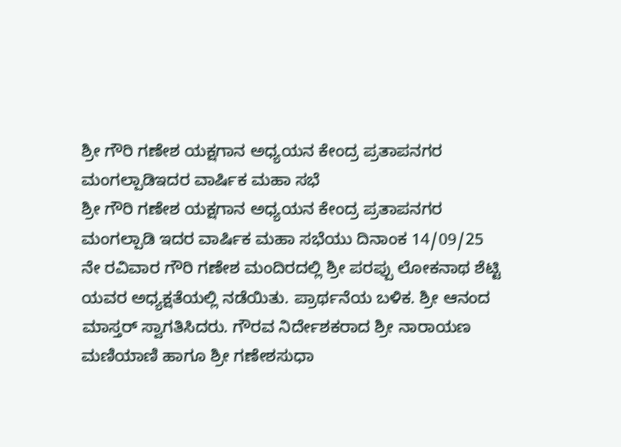ಶ್ರೀ ಗೌರಿ ಗಣೇಶ ಯಕ್ಷಗಾನ ಅಧ್ಯಯನ ಕೇಂದ್ರ ಪ್ರತಾಪನಗರ ಮಂಗಲ್ಪಾಡಿಇದರ ವಾರ್ಷಿಕ ಮಹಾ ಸಭೆ
ಶ್ರೀ ಗೌರಿ ಗಣೇಶ ಯಕ್ಷಗಾನ ಅಧ್ಯಯನ ಕೇಂದ್ರ ಪ್ರತಾಪನಗರ ಮಂಗಲ್ಪಾಡಿ ಇದರ ವಾರ್ಷಿಕ ಮಹಾ ಸಭೆಯು ದಿನಾಂಕ 14/09/25 ನೇ ರವಿವಾರ ಗೌರಿ ಗಣೇಶ ಮಂದಿರದಲ್ಲಿ ಶ್ರೀ ಪರಪ್ಪು ಲೋಕನಾಥ ಶೆಟ್ಟಿ ಯವರ ಅಧ್ಯಕ್ಷತೆಯಲ್ಲಿ ನಡೆಯಿತು. ಪ್ರಾರ್ಥನೆಯ ಬಳಿಕ. ಶ್ರೀ ಆನಂದ ಮಾಸ್ತರ್ ಸ್ವಾಗತಿಸಿದರು. ಗೌರವ ನಿರ್ದೇಶಕರಾದ ಶ್ರೀ ನಾರಾಯಣ ಮಣಿಯಾಣಿ ಹಾಗೂ ಶ್ರೀ ಗಣೇಶಸುಧಾ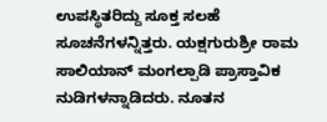ಉಪಸ್ಥಿತರಿದ್ದು ಸೂಕ್ತ ಸಲಹೆ ಸೂಚನೆಗಳನ್ನಿತ್ತರು. ಯಕ್ಷಗುರುಶ್ರೀ ರಾಮ ಸಾಲಿಯಾನ್ ಮಂಗಲ್ಪಾಡಿ ಪ್ರಾಸ್ತಾವಿಕ ನುಡಿಗಳನ್ನಾಡಿದರು. ನೂತನ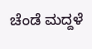ಚೆಂಡೆ ಮದ್ದಳೆ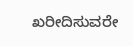ಖರೀದಿಸುವರೇ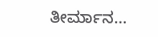ತೀರ್ಮಾನ…